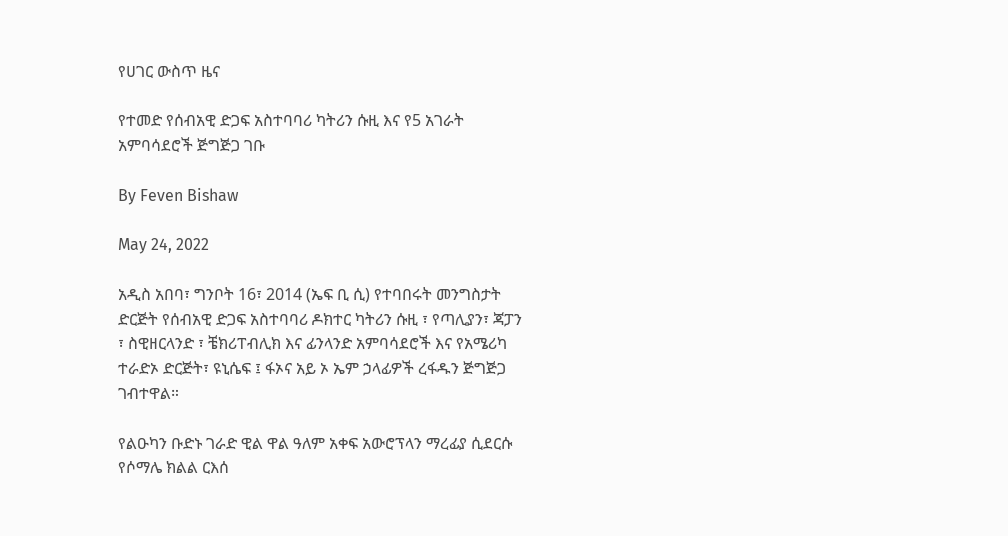የሀገር ውስጥ ዜና

የተመድ የሰብአዊ ድጋፍ አስተባባሪ ካትሪን ሱዚ እና የ5 አገራት አምባሳደሮች ጅግጅጋ ገቡ

By Feven Bishaw

May 24, 2022

አዲስ አበባ፣ ግንቦት 16፣ 2014 (ኤፍ ቢ ሲ) የተባበሩት መንግስታት ድርጅት የሰብአዊ ድጋፍ አስተባባሪ ዶክተር ካትሪን ሱዚ ፣ የጣሊያን፣ ጃፓን ፣ ስዊዘርላንድ ፣ ቼክሪፐብሊክ እና ፊንላንድ አምባሳደሮች እና የአሜሪካ ተራድኦ ድርጅት፣ ዩኒሴፍ ፤ ፋኦና አይ ኦ ኤም ኃላፊዎች ረፋዱን ጅግጅጋ ገብተዋል።

የልዑካን ቡድኑ ገራድ ዊል ዋል ዓለም አቀፍ አውሮፕላን ማረፊያ ሲደርሱ የሶማሌ ክልል ርእሰ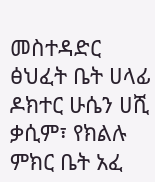መስተዳድር ፅህፈት ቤት ሀላፊ ዶክተር ሁሴን ሀሺ ቃሲም፣ የክልሉ ምክር ቤት አፈ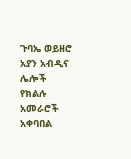ጉባኤ ወይዘሮ አያን አብዲና ሌሎች የክልሉ አመራሮች አቀባበል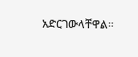አድርገውላቸዋል።